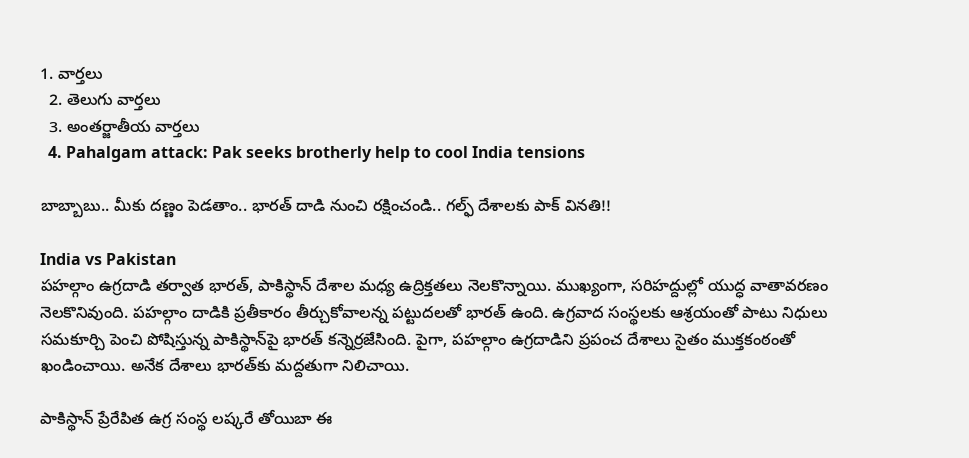1. వార్తలు
  2. తెలుగు వార్తలు
  3. అంతర్జాతీయ వార్తలు
  4. Pahalgam attack: Pak seeks brotherly help to cool India tensions

బాబ్బాబు.. మీకు దణ్ణం పెడతాం.. భారత్ దాడి నుంచి రక్షించండి.. గల్ఫ్ దేశాలకు పాక్ వినతి!!

India vs Pakistan
పహల్గాం ఉగ్రదాడి తర్వాత భారత్, పాకిస్థాన్ దేశాల మధ్య ఉద్రిక్తతలు నెలకొన్నాయి. ముఖ్యంగా, సరిహద్దుల్లో యుద్ధ వాతావరణం నెలకొనివుంది. పహల్గాం దాడికి ప్రతీకారం తీర్చుకోవాలన్న పట్టుదలతో భారత్ ఉంది. ఉగ్రవాద సంస్థలకు ఆశ్రయంతో పాటు నిధులు సమకూర్చి పెంచి పోషిస్తున్న పాకిస్థాన్‌పై భారత్ కన్నెర్రజేసింది. పైగా, పహల్గాం ఉగ్రదాడిని ప్రపంచ దేశాలు సైతం ముక్తకంఠంతో ఖండించాయి. అనేక దేశాలు భారత్‌కు మద్దతుగా నిలిచాయి.

పాకిస్థాన్ ప్రేరేపిత ఉగ్ర సంస్థ లష్కరే తోయిబా ఈ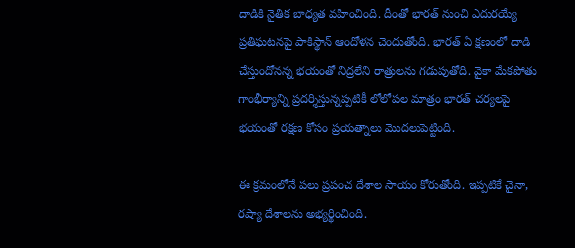దాడికి నైతిక బాధ్యత వహించింది. దీంతో భారత్ నుంచి ఎదురయ్యే ప్రతిఘటనపై పాకిస్థాన్ ఆందోళన చెందుతోంది. భారత్ ఏ క్షణంలో దాడి చేస్తుందోనన్న భయంతో నిద్రలేని రాత్రులను గడుపుతోది. వైకా మేకపోతు గాంభీర్యాన్ని ప్రదర్శిస్తున్నప్పటికీ లోలోపల మాత్రం భారత్ చర్యలపై భయంతో రక్షణ కోసం ప్రయత్నాలు మొదలుపెట్టింది.

ఈ క్రమంలోనే పలు ప్రపంచ దేశాల సాయం కోరుతోంది. ఇప్పటికే చైనా, రష్యా దేశాలను అభ్యర్థించింది.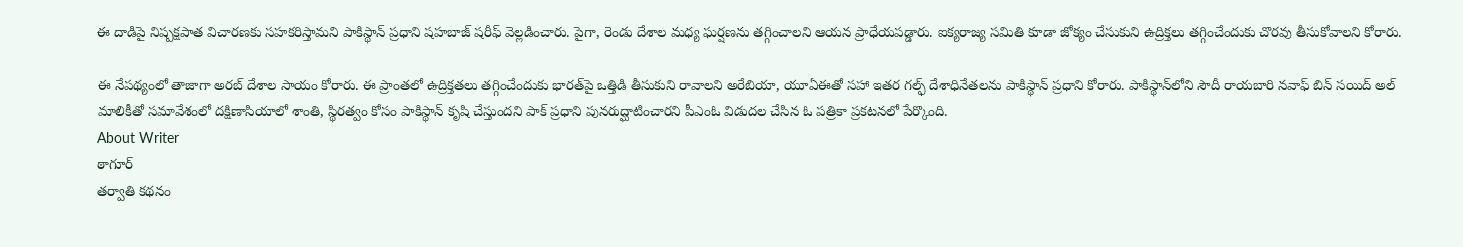ఈ దాడిపై నిష్పక్షపాత విచారణకు సహకరిస్తామని పాకిస్థాన్ ప్రధాని షహబాజ్ షరీఫ్ వెల్లడించారు. పైగా, రెండు దేశాల మధ్య ఘర్షణను తగ్గించాలని ఆయన ప్రాధేయపడ్డారు. ఐక్యరాజ్య సమితి కూడా జోక్యం చేసుకుని ఉద్రిక్తలు తగ్గించేందుకు చొరవు తీసుకోవాలని కోరారు.

ఈ నేపథ్యంలో తాజాగా అరబ్ దేశాల సాయం కోరారు. ఈ ప్రాంతలో ఉద్రిక్తతలు తగ్గించేందుకు భారత్‌పై ఒత్తిడి తీసుకుని రావాలని అరేబియా, యూఏఈతో సహా ఇతర గల్ఫ్ దేశాధినేతలను పాకిస్థాన్ ప్రధాని కోరారు. పాకిస్థాన్‌లోని సౌదీ రాయబారి నవాఫ్ బిన్ సయిద్ అల్ మాలికీతో సమావేశంలో దక్షిణాసియాలో శాంతి, స్థిరత్వం కోసం పాకిస్థాన్ కృషి చేస్తుందని పాక్ ప్రధాని పునరుద్ఘాటించారని పీఎంఓ విడుదల చేసిన ఓ పత్రికా ప్రకటనలో పేర్కొంది.
About Writer
ఠాగూర్
తర్వాతి కథనం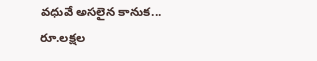వధువే అసలైన కానుక... రూ.లక్షల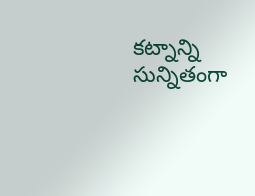కట్నాన్ని సున్నితంగా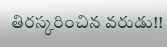తిరస్కరించిన వరుడు!!